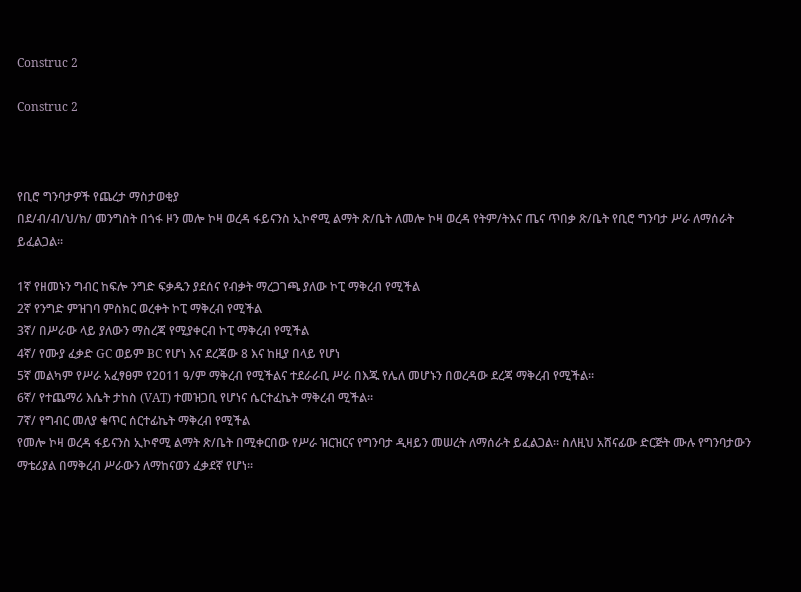Construc 2

Construc 2



የቢሮ ግንባታዎች የጨረታ ማስታወቂያ
በደ/ብ/ብ/ህ/ክ/ መንግስት በጎፋ ዞን መሎ ኮዛ ወረዳ ፋይናንስ ኢኮኖሚ ልማት ጽ/ቤት ለመሎ ኮዛ ወረዳ የትም/ትእና ጤና ጥበቃ ጽ/ቤት የቢሮ ግንባታ ሥራ ለማሰራት ይፈልጋል፡፡

1ኛ የዘመኑን ግብር ከፍሎ ንግድ ፍቃዱን ያደሰና የብቃት ማረጋገጫ ያለው ኮፒ ማቅረብ የሚችል
2ኛ የንግድ ምዝገባ ምስክር ወረቀት ኮፒ ማቅረብ የሚችል
3ኛ/ በሥራው ላይ ያለውን ማስረጃ የሚያቀርብ ኮፒ ማቅረብ የሚችል
4ኛ/ የሙያ ፈቃድ GC ወይም BC የሆነ እና ደረጃው 8 እና ከዚያ በላይ የሆነ
5ኛ መልካም የሥራ አፈፃፀም የ2011 ዓ/ም ማቅረብ የሚችልና ተደራራቢ ሥራ በእጁ የሌለ መሆኑን በወረዳው ደረጃ ማቅረብ የሚችል።
6ኛ/ የተጨማሪ እሴት ታከስ (VAT) ተመዝጋቢ የሆነና ሴርተፈኬት ማቅረብ ሚችል።
7ኛ/ የግብር መለያ ቁጥር ሰርተፊኬት ማቅረብ የሚችል
የመሎ ኮዛ ወረዳ ፋይናንስ ኢኮኖሚ ልማት ጽ/ቤት በሚቀርበው የሥራ ዝርዝርና የግንባታ ዲዛይን መሠረት ለማሰራት ይፈልጋል፡፡ ስለዚህ አሸናፊው ድርጅት ሙሉ የግንባታውን ማቴሪያል በማቅረብ ሥራውን ለማከናወን ፈቃደኛ የሆነ፡፡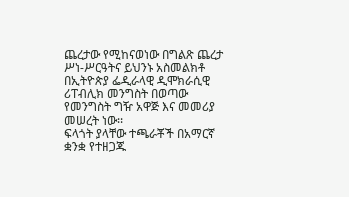ጨረታው የሚከናወነው በግልጽ ጨረታ ሥነ-ሥርዓትና ይህንኑ አስመልክቶ በኢትዮጵያ ፌዲራላዊ ዲሞክራሲዊ ሪፐብሊክ መንግስት በወጣው የመንግስት ግዥ አዋጅ እና መመሪያ መሠረት ነው፡፡
ፍላጎት ያላቸው ተጫራቾች በአማርኛ ቋንቋ የተዘጋጁ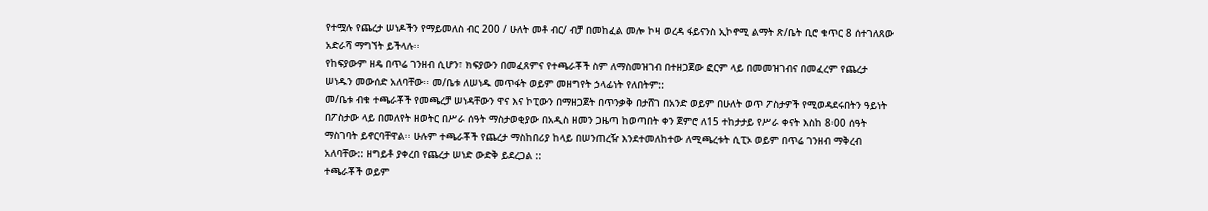የተሟሉ የጨረታ ሠነዶችን የማይመለስ ብር 200 / ሁለት መቶ ብር/ ብቻ በመከፈል መሎ ኮዛ ወረዳ ፋይናንስ ኢኮኖሚ ልማት ጽ/ቤት ቢሮ ቁጥር 8 ሰተገለጸው አድራሻ ማግኘት ይችላሉ፡፡
የከፍያውም ዘዴ በጥሬ ገንዘብ ሲሆን፣ ክፍያውን በመፈጸምና የተጫራቾች ስም ለማስመዝገብ በተዘጋጀው ፎርም ላይ በመመዝገብና በመፈረም የጨረታ ሠነዱን መውሰድ አለባቸው፡፡ መ/ቤቱ ለሠነዱ መጥፋት ወይም መዘግየት ኃላፊነት የለበትም::
መ/ቤቱ ብቁ ተጫራቾች የመጫረቻ ሠነዳቸውን ዋና እና ኮፒውን በማዘጋጀት በጥንቃቅ በታሸገ በአንድ ወይም በሁለት ወጥ ፖስታዎች የሚወዳደሩበትን ዓይነት በፖስታው ላይ በመለየት ዘወትር በሥራ ሰዓት ማስታወቂያው በአዲስ ዘመን ጋዜጣ ከወጣበት ቀን ጀምሮ ለ15 ተከታታይ የሥራ ቀናት እስከ 8፡00 ሰዓት ማስገባት ይኖርባቸዋል፡፡ ሁሉም ተጫራቾች የጨረታ ማስከበሪያ ከላይ በሠንጠረዥ እንደተመለከተው ለሚጫረቱት ሲፒኦ ወይም በጥሬ ገንዘብ ማቅረብ አለባቸው:: ዘግይቶ ያቀረበ የጨረታ ሠነድ ውድቅ ይደረጋል ::
ተጫራቾች ወይም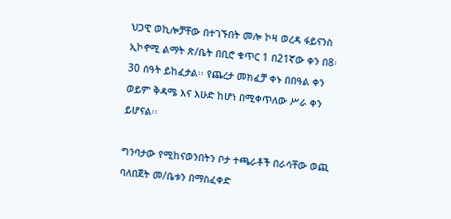ህጋዊ ወኪሎቻቸው በተገኙበት መሎ ኮዛ ወረዳ ፋይናንስ ኢኮኖሚ ልማት ጽ/ቤት በቢሮ ቁጥር 1 በ21ኛው ቀን በ8፡30 ሰዓት ይከፈታል፡፡ የጨረታ መክፈቻ ቀኑ በበዓል ቀን ወይም ቅዳሜ እና እሁድ ከሆነ በሚቀጥለው ሥራ ቀን ይሆናል፡፡

ግንባታው የሚከናወንበትን ቦታ ተጫራቶች በራሳቸው ወጪ ባለበጀት መ/ቤቱን በማስፈቀድ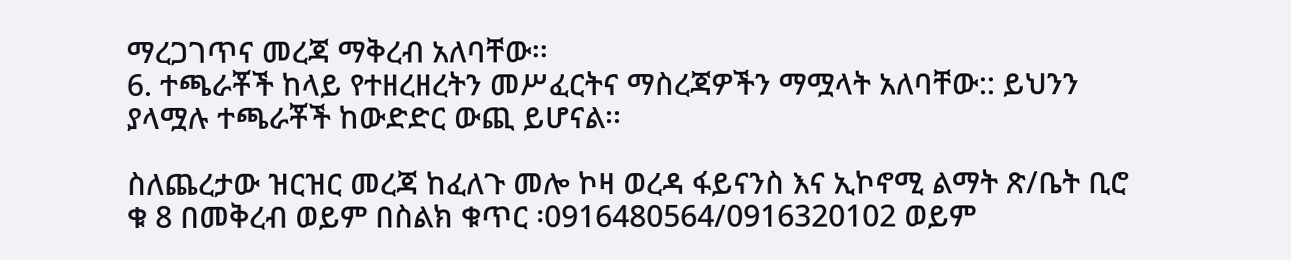ማረጋገጥና መረጃ ማቅረብ አለባቸው፡፡
6. ተጫራቾች ከላይ የተዘረዘረትን መሥፈርትና ማስረጃዎችን ማሟላት አለባቸው:: ይህንን ያላሟሉ ተጫራቾች ከውድድር ውጪ ይሆናል፡፡

ስለጨረታው ዝርዝር መረጃ ከፈለጉ መሎ ኮዛ ወረዳ ፋይናንስ እና ኢኮኖሚ ልማት ጽ/ቤት ቢሮ ቁ 8 በመቅረብ ወይም በስልክ ቁጥር ፡0916480564/0916320102 ወይም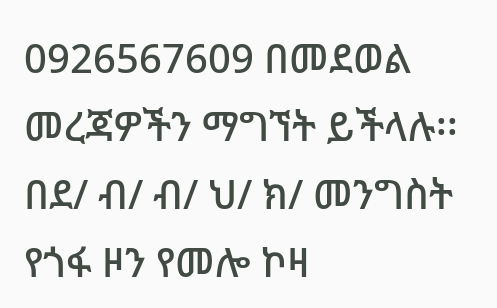0926567609 በመደወል መረጃዎችን ማግኘት ይችላሉ፡፡
በደ/ ብ/ ብ/ ህ/ ክ/ መንግስት የጎፋ ዞን የመሎ ኮዛ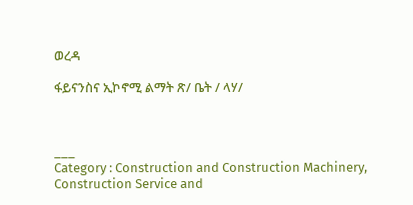ወረዳ

ፋይናንስና ኢኮኖሚ ልማት ጽ/ ቤት / ላሃ/



___
Category : Construction and Construction Machinery, Construction Service and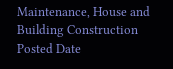Maintenance, House and Building Construction
Posted Date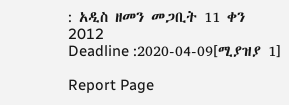: አዲስ ዘመን መጋቢት 11 ቀን 2012
Deadline :2020-04-09[ሚያዝያ 1]

Report Page